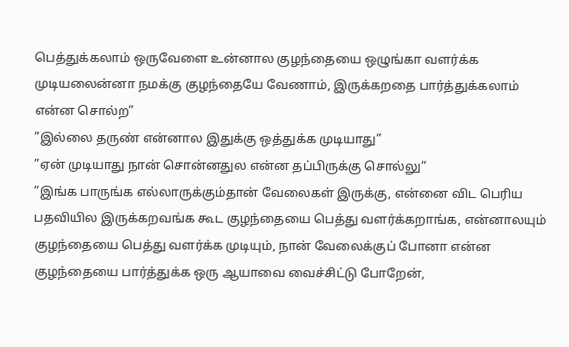பெத்துக்கலாம் ஒருவேளை உன்னால குழந்தையை ஒழுங்கா வளர்க்க முடியலைன்னா நமக்கு குழந்தையே வேணாம், இருக்கறதை பார்த்துக்கலாம் என்ன சொல்ற”
”இல்லை தருண் என்னால இதுக்கு ஒத்துக்க முடியாது”
”ஏன் முடியாது நான் சொன்னதுல என்ன தப்பிருக்கு சொல்லு“
”இங்க பாருங்க எல்லாருக்கும்தான் வேலைகள் இருக்கு, என்னை விட பெரிய பதவியில இருக்கறவங்க கூட குழந்தையை பெத்து வளர்க்கறாங்க, என்னாலயும் குழந்தையை பெத்து வளர்க்க முடியும், நான் வேலைக்குப் போனா என்ன குழந்தையை பார்த்துக்க ஒரு ஆயாவை வைச்சிட்டு போறேன்,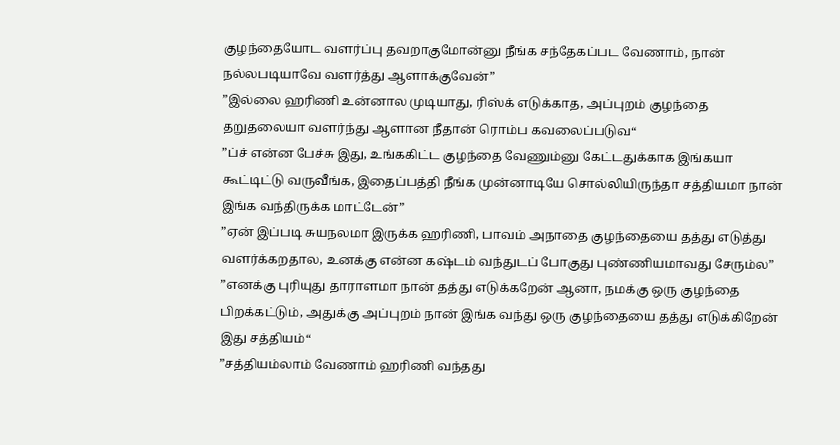குழந்தையோட வளர்ப்பு தவறாகுமோன்னு நீங்க சந்தேகப்பட வேணாம், நான் நல்லபடியாவே வளர்த்து ஆளாக்குவேன்”
”இல்லை ஹரிணி உன்னால முடியாது, ரிஸ்க் எடுக்காத, அப்புறம் குழந்தை தறுதலையா வளர்ந்து ஆளான நீதான் ரொம்ப கவலைப்படுவ“
”ப்ச் என்ன பேச்சு இது, உங்ககிட்ட குழந்தை வேணும்னு கேட்டதுக்காக இங்கயா கூட்டிட்டு வருவீங்க, இதைப்பத்தி நீங்க முன்னாடியே சொல்லியிருந்தா சத்தியமா நான் இங்க வந்திருக்க மாட்டேன்”
”ஏன் இப்படி சுயநலமா இருக்க ஹரிணி, பாவம் அநாதை குழந்தையை தத்து எடுத்து வளர்க்கறதால, உனக்கு என்ன கஷ்டம் வந்துடப் போகுது புண்ணியமாவது சேரும்ல”
”எனக்கு புரியுது தாராளமா நான் தத்து எடுக்கறேன் ஆனா, நமக்கு ஒரு குழந்தை பிறக்கட்டும், அதுக்கு அப்புறம் நான் இங்க வந்து ஒரு குழந்தையை தத்து எடுக்கிறேன் இது சத்தியம்“
”சத்தியம்லாம் வேணாம் ஹரிணி வந்தது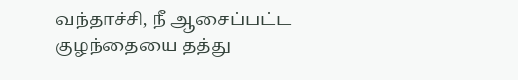வந்தாச்சி, நீ ஆசைப்பட்ட குழந்தையை தத்து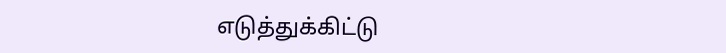எடுத்துக்கிட்டு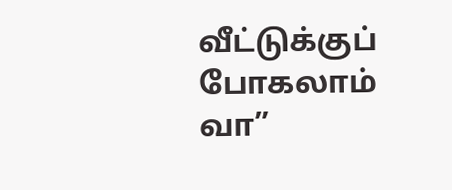வீட்டுக்குப் போகலாம் வா”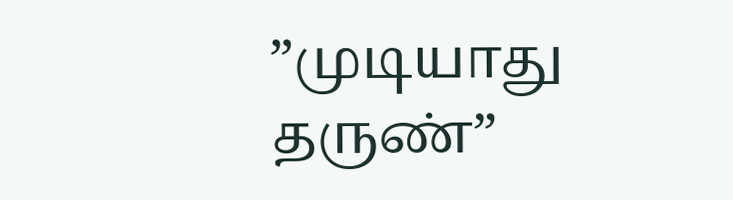”முடியாது தருண்”